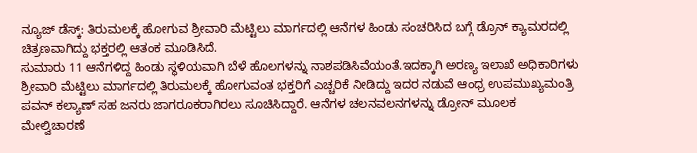ನ್ಯೂಜ್ ಡೆಸ್ಕ್: ತಿರುಮಲಕ್ಕೆ ಹೋಗುವ ಶ್ರೀವಾರಿ ಮೆಟ್ಟಿಲು ಮಾರ್ಗದಲ್ಲಿ ಆನೆಗಳ ಹಿಂಡು ಸಂಚರಿಸಿದ ಬಗ್ಗೆ ಡ್ರೊನ್ ಕ್ಯಾಮರದಲ್ಲಿ ಚಿತ್ರಣವಾಗಿದ್ದು ಭಕ್ತರಲ್ಲಿ ಆತಂಕ ಮೂಡಿಸಿದೆ.
ಸುಮಾರು 11 ಆನೆಗಳಿದ್ದ ಹಿಂಡು ಸ್ಥಳಿಯವಾಗಿ ಬೆಳೆ ಹೊಲಗಳನ್ನು ನಾಶಪಡಿಸಿವೆಯಂತೆ.ಇದಕ್ಕಾಗಿ ಅರಣ್ಯ ಇಲಾಖೆ ಅಧಿಕಾರಿಗಳು ಶ್ರೀವಾರಿ ಮೆಟ್ಟಿಲು ಮಾರ್ಗದಲ್ಲಿ ತಿರುಮಲಕ್ಕೆ ಹೋಗುವಂತ ಭಕ್ತರಿಗೆ ಎಚ್ಚರಿಕೆ ನೀಡಿದ್ದು ಇದರ ನಡುವೆ ಆಂಧ್ರ ಉಪಮುಖ್ಯಮಂತ್ರಿ ಪವನ್ ಕಲ್ಯಾಣ್ ಸಹ ಜನರು ಜಾಗರೂಕರಾಗಿರಲು ಸೂಚಿಸಿದ್ದಾರೆ. ಆನೆಗಳ ಚಲನವಲನಗಳನ್ನು ಡ್ರೋನ್ ಮೂಲಕ ಮೇಲ್ವಿಚಾರಣೆ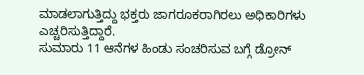ಮಾಡಲಾಗುತ್ತಿದ್ದು ಭಕ್ತರು ಜಾಗರೂಕರಾಗಿರಲು ಅಧಿಕಾರಿಗಳು ಎಚ್ಚರಿಸುತ್ತಿದ್ದಾರೆ.
ಸುಮಾರು 11 ಆನೆಗಳ ಹಿಂಡು ಸಂಚರಿಸುವ ಬಗ್ಗೆ ಡ್ರೋನ್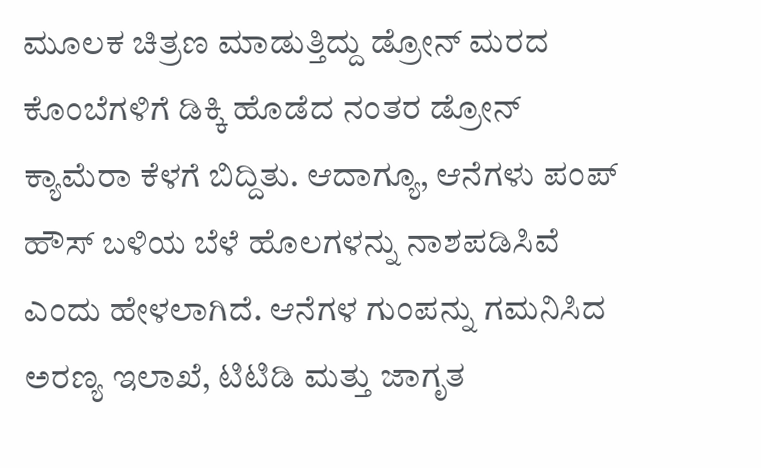ಮೂಲಕ ಚಿತ್ರಣ ಮಾಡುತ್ತಿದ್ದು ಡ್ರೋನ್ ಮರದ ಕೊಂಬೆಗಳಿಗೆ ಡಿಕ್ಕಿ ಹೊಡೆದ ನಂತರ ಡ್ರೋನ್ ಕ್ಯಾಮೆರಾ ಕೆಳಗೆ ಬಿದ್ದಿತು. ಆದಾಗ್ಯೂ, ಆನೆಗಳು ಪಂಪ್ ಹೌಸ್ ಬಳಿಯ ಬೆಳೆ ಹೊಲಗಳನ್ನು ನಾಶಪಡಿಸಿವೆ ಎಂದು ಹೇಳಲಾಗಿದೆ. ಆನೆಗಳ ಗುಂಪನ್ನು ಗಮನಿಸಿದ ಅರಣ್ಯ ಇಲಾಖೆ, ಟಿಟಿಡಿ ಮತ್ತು ಜಾಗೃತ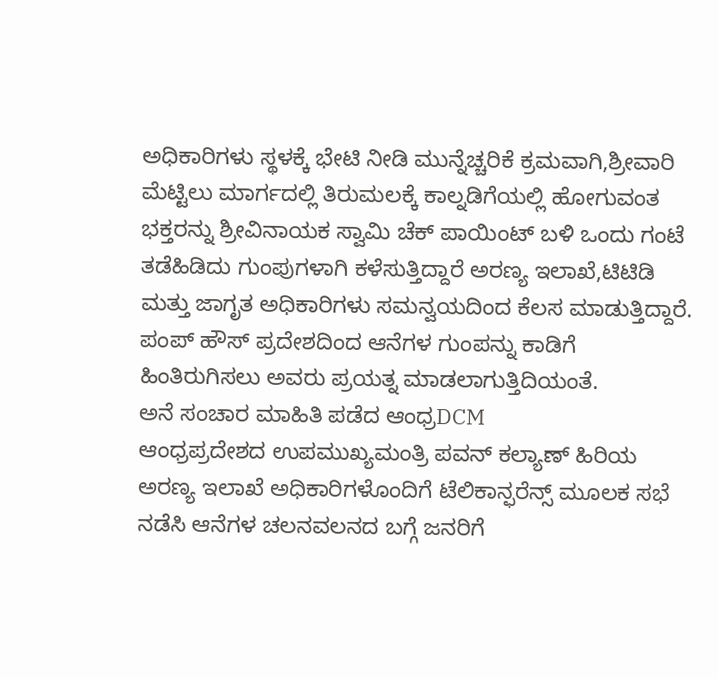ಅಧಿಕಾರಿಗಳು ಸ್ಥಳಕ್ಕೆ ಭೇಟಿ ನೀಡಿ ಮುನ್ನೆಚ್ಚರಿಕೆ ಕ್ರಮವಾಗಿ,ಶ್ರೀವಾರಿ ಮೆಟ್ಟಿಲು ಮಾರ್ಗದಲ್ಲಿ ತಿರುಮಲಕ್ಕೆ ಕಾಲ್ನಡಿಗೆಯಲ್ಲಿ ಹೋಗುವಂತ ಭಕ್ತರನ್ನು ಶ್ರೀವಿನಾಯಕ ಸ್ವಾಮಿ ಚೆಕ್ ಪಾಯಿಂಟ್ ಬಳಿ ಒಂದು ಗಂಟೆ ತಡೆಹಿಡಿದು ಗುಂಪುಗಳಾಗಿ ಕಳೆಸುತ್ತಿದ್ದಾರೆ ಅರಣ್ಯ ಇಲಾಖೆ,ಟಿಟಿಡಿ ಮತ್ತು ಜಾಗೃತ ಅಧಿಕಾರಿಗಳು ಸಮನ್ವಯದಿಂದ ಕೆಲಸ ಮಾಡುತ್ತಿದ್ದಾರೆ. ಪಂಪ್ ಹೌಸ್ ಪ್ರದೇಶದಿಂದ ಆನೆಗಳ ಗುಂಪನ್ನು ಕಾಡಿಗೆ ಹಿಂತಿರುಗಿಸಲು ಅವರು ಪ್ರಯತ್ನ ಮಾಡಲಾಗುತ್ತಿದಿಯಂತೆ.
ಅನೆ ಸಂಚಾರ ಮಾಹಿತಿ ಪಡೆದ ಆಂಧ್ರDCM
ಆಂಧ್ರಪ್ರದೇಶದ ಉಪಮುಖ್ಯಮಂತ್ರಿ ಪವನ್ ಕಲ್ಯಾಣ್ ಹಿರಿಯ ಅರಣ್ಯ ಇಲಾಖೆ ಅಧಿಕಾರಿಗಳೊಂದಿಗೆ ಟೆಲಿಕಾನ್ಫರೆನ್ಸ್ ಮೂಲಕ ಸಭೆ ನಡೆಸಿ ಆನೆಗಳ ಚಲನವಲನದ ಬಗ್ಗೆ ಜನರಿಗೆ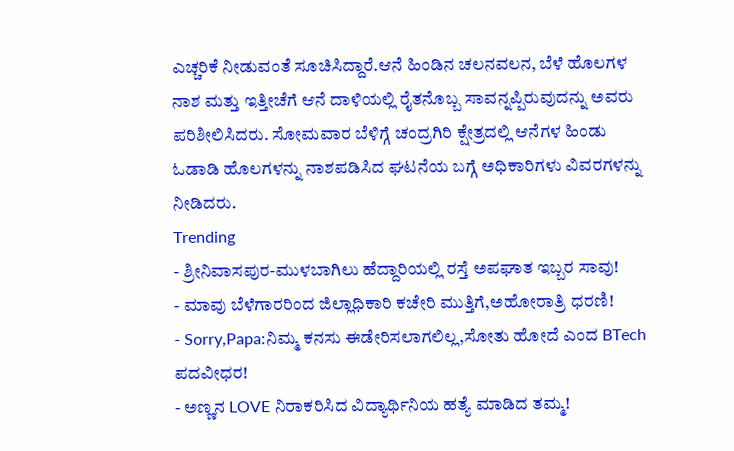ಎಚ್ಚರಿಕೆ ನೀಡುವಂತೆ ಸೂಚಿಸಿದ್ದಾರೆ.ಆನೆ ಹಿಂಡಿನ ಚಲನವಲನ, ಬೆಳೆ ಹೊಲಗಳ ನಾಶ ಮತ್ತು ಇತ್ತೀಚೆಗೆ ಆನೆ ದಾಳಿಯಲ್ಲಿ ರೈತನೊಬ್ಬ ಸಾವನ್ನಪ್ಪಿರುವುದನ್ನು ಅವರು ಪರಿಶೀಲಿಸಿದರು. ಸೋಮವಾರ ಬೆಳಿಗ್ಗೆ ಚಂದ್ರಗಿರಿ ಕ್ಷೇತ್ರದಲ್ಲಿ ಆನೆಗಳ ಹಿಂಡು ಓಡಾಡಿ ಹೊಲಗಳನ್ನು ನಾಶಪಡಿಸಿದ ಘಟನೆಯ ಬಗ್ಗೆ ಅಧಿಕಾರಿಗಳು ವಿವರಗಳನ್ನು ನೀಡಿದರು.
Trending
- ಶ್ರೀನಿವಾಸಪುರ-ಮುಳಬಾಗಿಲು ಹೆದ್ದಾರಿಯಲ್ಲಿ ರಸ್ತೆ ಅಪಘಾತ ಇಬ್ಬರ ಸಾವು!
- ಮಾವು ಬೆಳೆಗಾರರಿಂದ ಜಿಲ್ಲಾಧಿಕಾರಿ ಕಚೇರಿ ಮುತ್ತಿಗೆ,ಅಹೋರಾತ್ರಿ ಧರಣಿ!
- Sorry,Papa:ನಿಮ್ಮ ಕನಸು ಈಡೇರಿಸಲಾಗಲಿಲ್ಲ,ಸೋತು ಹೋದೆ ಎಂದ BTech ಪದವೀಧರ!
- ಅಣ್ಣನ LOVE ನಿರಾಕರಿಸಿದ ವಿದ್ಯಾರ್ಥಿನಿಯ ಹತ್ಯೆ ಮಾಡಿದ ತಮ್ಮ!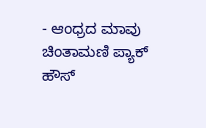- ಆಂಧ್ರದ ಮಾವು ಚಿಂತಾಮಣಿ ಪ್ಯಾಕ್ ಹೌಸ್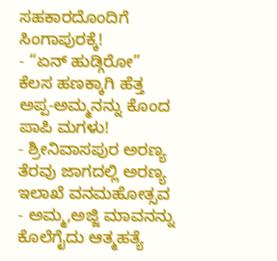ಸಹಕಾರದೊಂದಿಗೆ ಸಿಂಗಾಪುರಕ್ಕೆ!
- “ಏನ್ ಹುಡ್ಗಿರೋ” ಕೆಲಸ ಹಣಕ್ಕಾಗಿ ಹೆತ್ತ ಅಪ್ಪ-ಅಮ್ಮನನ್ನು ಕೊಂದ ಪಾಪಿ ಮಗಳು!
- ಶ್ರೀನಿವಾಸಪುರ ಅರಣ್ಯ ತೆರವು ಜಾಗದಲ್ಲಿ ಅರಣ್ಯ ಇಲಾಖೆ ವನಮಹೋತ್ಸವ
- ಅಮ್ಮ,ಅಜ್ಜಿ ಮಾವನನ್ನು ಕೊಲೆಗೈದು ಆತ್ಮಹತ್ಯೆ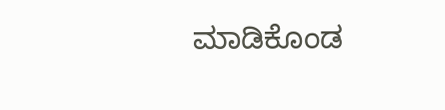ಮಾಡಿಕೊಂಡ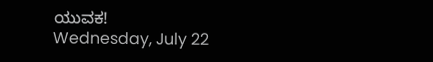ಯುವಕ!
Wednesday, July 22